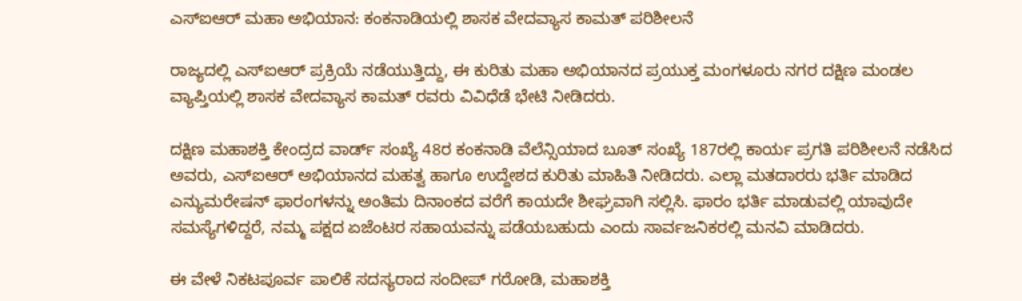ಎಸ್‌ಐಆರ್ ಮಹಾ ಅಭಿಯಾನ: ಕಂಕನಾಡಿಯಲ್ಲಿ ಶಾಸಕ ವೇದವ್ಯಾಸ ಕಾಮತ್ ಪರಿಶೀಲನೆ

ರಾಜ್ಯದಲ್ಲಿ ಎಸ್ಐಆರ್ ಪ್ರಕ್ರಿಯೆ ನಡೆಯುತ್ತಿದ್ದು, ಈ ಕುರಿತು ಮಹಾ ಅಭಿಯಾನದ ಪ್ರಯುಕ್ತ ಮಂಗಳೂರು ನಗರ ದಕ್ಷಿಣ ಮಂಡಲ ವ್ಯಾಪ್ತಿಯಲ್ಲಿ ಶಾಸಕ ವೇದವ್ಯಾಸ ಕಾಮತ್ ರವರು ವಿವಿಧೆಡೆ ಭೇಟಿ ನೀಡಿದರು.

ದಕ್ಷಿಣ ಮಹಾಶಕ್ತಿ ಕೇಂದ್ರದ ವಾರ್ಡ್ ಸಂಖ್ಯೆ 48ರ ಕಂಕನಾಡಿ ವೆಲೆನ್ಸಿಯಾದ ಬೂತ್ ಸಂಖ್ಯೆ 187ರಲ್ಲಿ ಕಾರ್ಯ ಪ್ರಗತಿ ಪರಿಶೀಲನೆ ನಡೆಸಿದ ಅವರು, ಎಸ್‌ಐಆರ್ ಅಭಿಯಾನದ ಮಹತ್ವ ಹಾಗೂ ಉದ್ದೇಶದ ಕುರಿತು ಮಾಹಿತಿ ನೀಡಿದರು. ಎಲ್ಲಾ ಮತದಾರರು ಭರ್ತಿ ಮಾಡಿದ ಎನ್ಯುಮರೇಷನ್ ಫಾರಂಗಳನ್ನು ಅಂತಿಮ ದಿನಾಂಕದ ವರೆಗೆ ಕಾಯದೇ ಶೀಘ್ರವಾಗಿ ಸಲ್ಲಿಸಿ. ಫಾರಂ ಭರ್ತಿ ಮಾಡುವಲ್ಲಿ ಯಾವುದೇ ಸಮಸ್ಯೆಗಳಿದ್ದರೆ, ನಮ್ಮ ಪಕ್ಷದ ಏಜೆಂಟರ ಸಹಾಯವನ್ನು ಪಡೆಯಬಹುದು ಎಂದು ಸಾರ್ವಜನಿಕರಲ್ಲಿ ಮನವಿ ಮಾಡಿದರು.

ಈ ವೇಳೆ ನಿಕಟಪೂರ್ವ ಪಾಲಿಕೆ ಸದಸ್ಯರಾದ ಸಂದೀಪ್ ಗರೋಡಿ, ಮಹಾಶಕ್ತಿ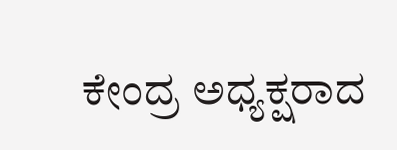ಕೇಂದ್ರ ಅಧ್ಯಕ್ಷರಾದ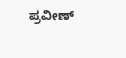ಪ್ರವೀಣ್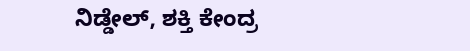ನಿಡ್ಡೇಲ್, ಶಕ್ತಿ ಕೇಂದ್ರ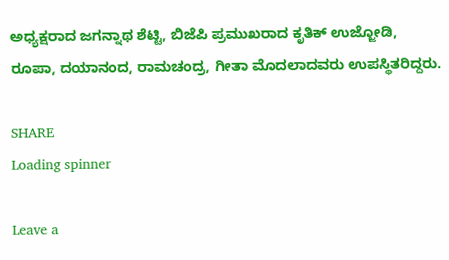ಅಧ್ಯಕ್ಷರಾದ ಜಗನ್ನಾಥ ಶೆಟ್ಟಿ, ಬಿಜೆಪಿ ಪ್ರಮುಖರಾದ ಕೃತಿಕ್ ಉಜ್ಜೋಡಿ, ರೂಪಾ, ದಯಾನಂದ, ರಾಮಚಂದ್ರ, ಗೀತಾ ಮೊದಲಾದವರು ಉಪಸ್ಥಿತರಿದ್ದರು.

SHARE
Loading spinner

Leave a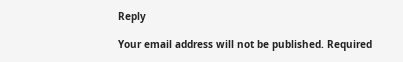Reply

Your email address will not be published. Required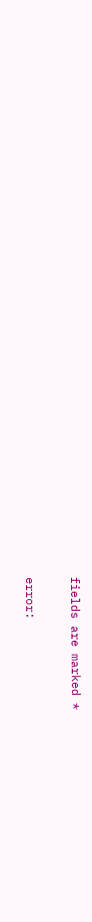fields are marked *

error: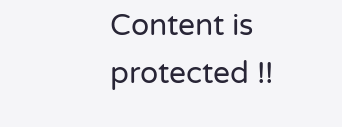Content is protected !!